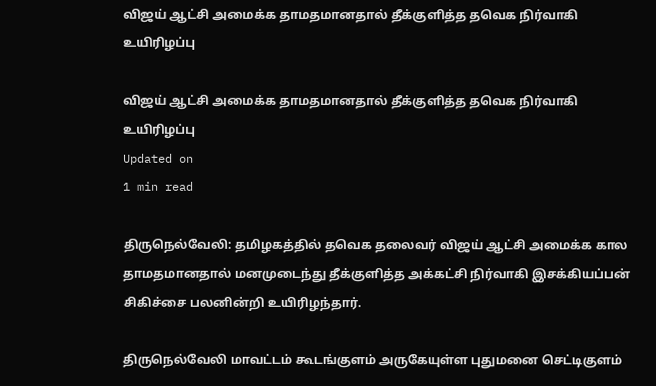விஜய் ஆட்சி அமைக்க தாமதமானதால் தீக்குளித்த தவெக நிர்வாகி உயிரிழப்பு

விஜய் ஆட்சி அமைக்க தாமதமானதால் தீக்குளித்த தவெக நிர்வாகி உயிரிழப்பு
Updated on
1 min read

திருநெல்வேலி: தமிழகத்தில் தவெக தலைவர் விஜய் ஆட்சி அமைக்க கால தாமதமானதால் மனமுடைந்து தீக்குளித்த அக்கட்சி நிர்வாகி இசக்கியப்பன் சிகிச்சை பலனின்றி உயிரிழந்தார்.

திருநெல்வேலி மாவட்டம் கூடங்குளம் அருகேயுள்ள புதுமனை செட்டிகுளம்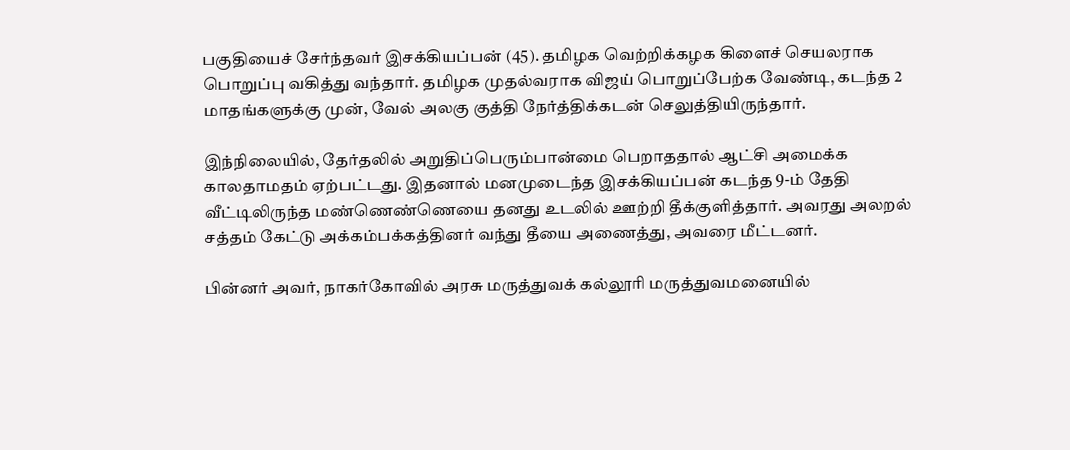பகுதியைச் சேர்ந்தவர் இசக்கியப்பன் (45). தமிழக வெற்றிக்கழக கிளைச் செயலராக பொறுப்பு வகித்து வந்தார். தமிழக முதல்வராக விஜய் பொறுப்பேற்க வேண்டி, கடந்த 2 மாதங்களுக்கு முன், வேல் அலகு குத்தி நேர்த்திக்கடன் செலுத்தியிருந்தார்.

இந்நிலையில், தேர்தலில் அறுதிப்பெரும்பான்மை பெறாததால் ஆட்சி அமைக்க காலதாமதம் ஏற்பட்டது. இதனால் மனமுடைந்த இசக்கியப்பன் கடந்த 9-ம் தேதி வீட்டிலிருந்த மண்ணெண்ணெயை தனது உடலில் ஊற்றி தீக்குளித்தார். அவரது அலறல் சத்தம் கேட்டு அக்கம்பக்கத்தினர் வந்து தீயை அணைத்து, அவரை மீட்டனர்.

பின்னர் அவர், நாகர்கோவில் அரசு மருத்துவக் கல்லூரி மருத்துவமனையில்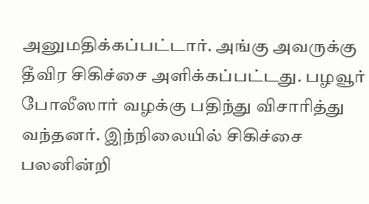அனுமதிக்கப்பட்டார். அங்கு அவருக்கு தீவிர சிகிச்சை அளிக்கப்பட்டது. பழவூர் போலீஸார் வழக்கு பதிந்து விசாரித்து வந்தனர். இந்நிலையில் சிகிச்சை பலனின்றி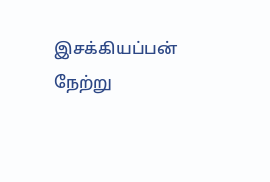இசக்கியப்பன் நேற்று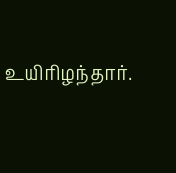உயிரிழந்தார்.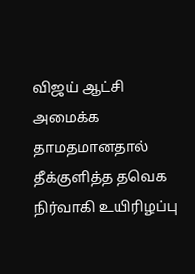விஜய் ஆட்சி அமைக்க தாமதமானதால் தீக்குளித்த தவெக நிர்வாகி உயிரிழப்பு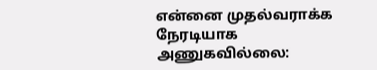என்னை முதல்வராக்க நேரடியாக அணுகவில்லை: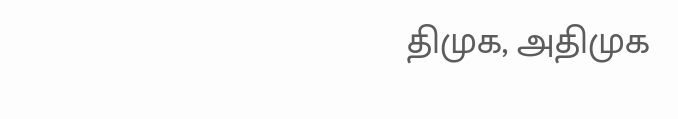திமுக, அதிமுக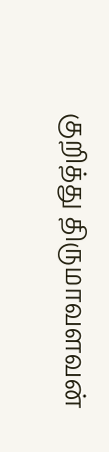குறித்து திருமாவளவன்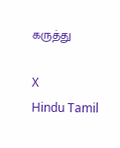கருத்து

X
Hindu Tamil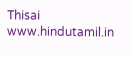Thisai
www.hindutamil.in